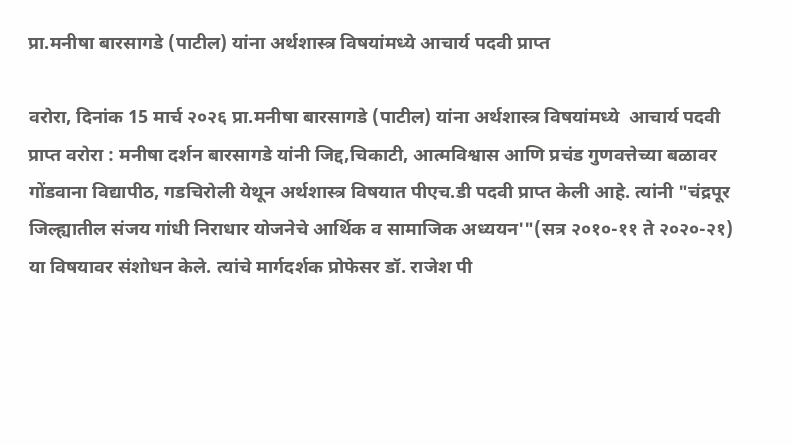प्रा.मनीषा बारसागडे (पाटील) यांना अर्थशास्त्र विषयांमध्ये आचार्य पदवी प्राप्त

वरोरा, दिनांक 15 मार्च २०२६ प्रा.मनीषा बारसागडे (पाटील) यांना अर्थशास्त्र विषयांमध्ये  आचार्य पदवी प्राप्त वरोरा : मनीषा दर्शन बारसागडे यांनी जिद्द,चिकाटी, आत्मविश्वास आणि प्रचंड गुणवत्तेच्या बळावर गोंडवाना विद्यापीठ, गडचिरोली येथून अर्थशास्त्र विषयात पीएच.डी पदवी प्राप्त केली आहे. त्यांनी "चंद्रपूर जिल्ह्यातील संजय गांधी निराधार योजनेचे आर्थिक व सामाजिक अध्ययन'"(सत्र २०१०-११ ते २०२०-२१) या विषयावर संशोधन केले. त्यांचे मार्गदर्शक प्रोफेसर डॉ. राजेश पी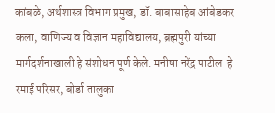कांबळे, अर्थशास्त्र विभाग प्रमुख, डॉ. बाबासाहेब आंबेडकर कला, वाणिज्य व विज्ञान महाविद्यालय, ब्रह्मपुरी यांच्या मार्गदर्शनाखाली हे संशोधन पूर्ण केले. मनीषा नरेंद्र पाटील  हे  रमाई परिसर, बोर्डा तालुका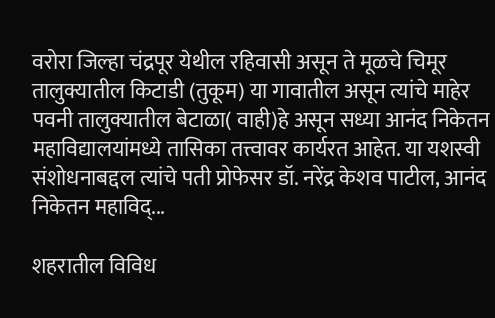वरोरा जिल्हा चंद्रपूर येथील रहिवासी असून ते मूळचे चिमूर तालुक्यातील किटाडी (तुकूम) या गावातील असून त्यांचे माहेर पवनी तालुक्यातील बेटाळा( वाही)हे असून सध्या आनंद निकेतन महाविद्यालयांमध्ये तासिका तत्त्वावर कार्यरत आहेत. या यशस्वी संशोधनाबद्दल त्यांचे पती प्रोफेसर डॉ. नरेंद्र केशव पाटील, आनंद निकेतन महाविद्...

शहरातील विविध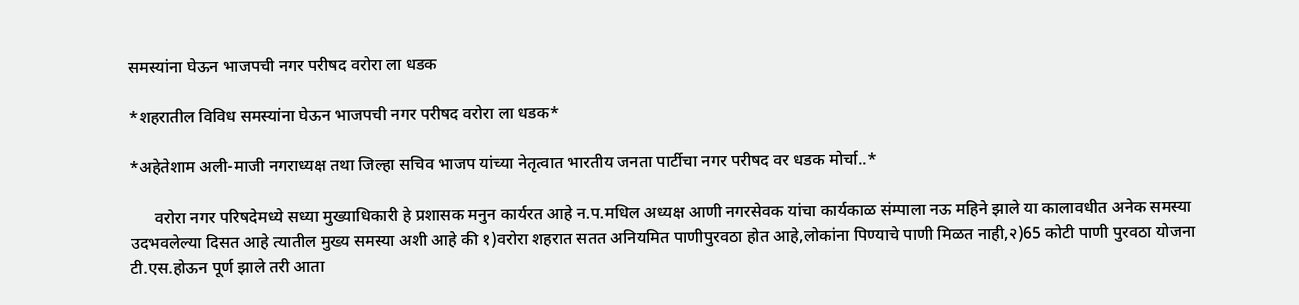समस्यांना घेऊन भाजपची नगर परीषद वरोरा ला धडक

*शहरातील विविध समस्यांना घेऊन भाजपची नगर परीषद वरोरा ला धडक*

*अहेतेशाम अली-माजी नगराध्यक्ष तथा जिल्हा सचिव भाजप यांच्या नेतृत्वात भारतीय जनता पार्टीचा नगर परीषद वर धडक मोर्चा..*

      वरोरा नगर परिषदेमध्ये सध्या मुख्याधिकारी हे प्रशासक मनुन कार्यरत आहे न.प.मधिल अध्यक्ष आणी नगरसेवक यांचा कार्यकाळ संम्पाला नऊ महिने झाले या कालावधीत अनेक समस्या उदभवलेल्या दिसत आहे त्यातील मुख्य समस्या अशी आहे की १)वरोरा शहरात सतत अनियमित पाणीपुरवठा होत आहे,लोकांना पिण्याचे पाणी मिळत नाही,२)65 कोटी पाणी पुरवठा योजना टी.एस.होऊन पूर्ण झाले तरी आता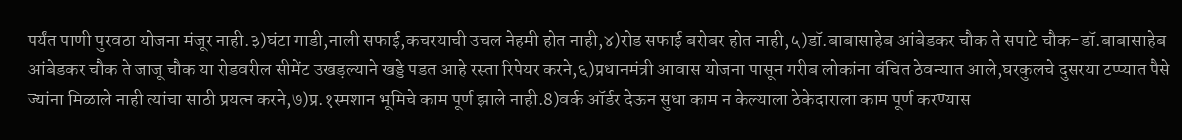पर्यंत पाणी पुरवठा योजना मंजूर नाही.३)घंटा गाडी,नाली सफाई,कचरयाची उचल नेहमी होत नाही,४)रोड सफाई बरोबर होत नाही,५)डॉ.बाबासाहेब आंबेडकर चौक ते सपाटे चौक-डॉ.बाबासाहेब आंबेडकर चौक ते जाजू चौक या रोडवरील सीमेंट उखड़ल्याने खड्डे पडत आहे रस्ता रिपेयर करने,६)प्रधानमंत्री आवास योजना पासून गरीब लोकांना वंचित ठेवन्यात आले,घरकुलचे दुसरया टप्प्यात पैसे ज्यांना मिळाले नाही त्यांचा साठी प्रयत्न करने,७)प्र.१स्मशान भूमिचे काम पूर्ण झाले नाही.8)वर्क ऑर्डर देऊन सुधा काम न केल्याला ठेकेदाराला काम पूर्ण करण्यास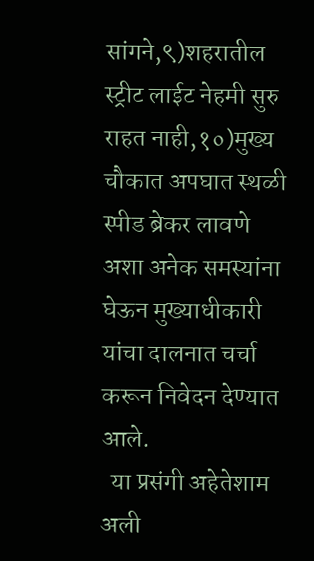सांगने,९)शहरातील स्ट्रीट लाईट नेहमी सुरु राहत नाही,१०)मुख्य चौकात अपघात स्थळी स्पीड ब्रेकर लावणे अशा अनेक समस्यांना घेऊन मुख्याधीकारी यांचा दालनात चर्चा करून निवेदन देण्यात आले.
  या प्रसंगी अहेतेशाम अली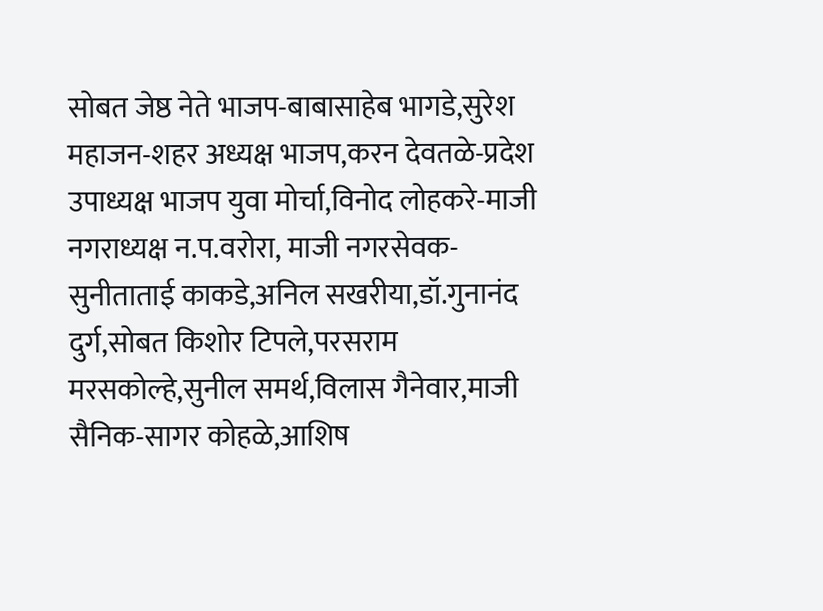सोबत जेष्ठ नेते भाजप-बाबासाहेब भागडे,सुरेश महाजन-शहर अध्यक्ष भाजप,करन देवतळे-प्रदेश उपाध्यक्ष भाजप युवा मोर्चा,विनोद लोहकरे-माजी नगराध्यक्ष न.प.वरोरा, माजी नगरसेवक-सुनीताताई काकडे,अनिल सखरीया,डॉ.गुनानंद दुर्ग,सोबत किशोर टिपले,परसराम मरसकोल्हे,सुनील समर्थ,विलास गैनेवार,माजी सैनिक-सागर कोहळे,आशिष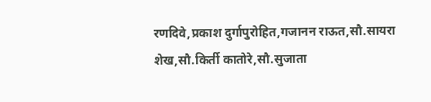रणदिवे,प्रकाश दुर्गापुरोहित,गजानन राऊत,सौ.सायरा शेख,सौ.किर्ती कातोरे,सौ.सुजाता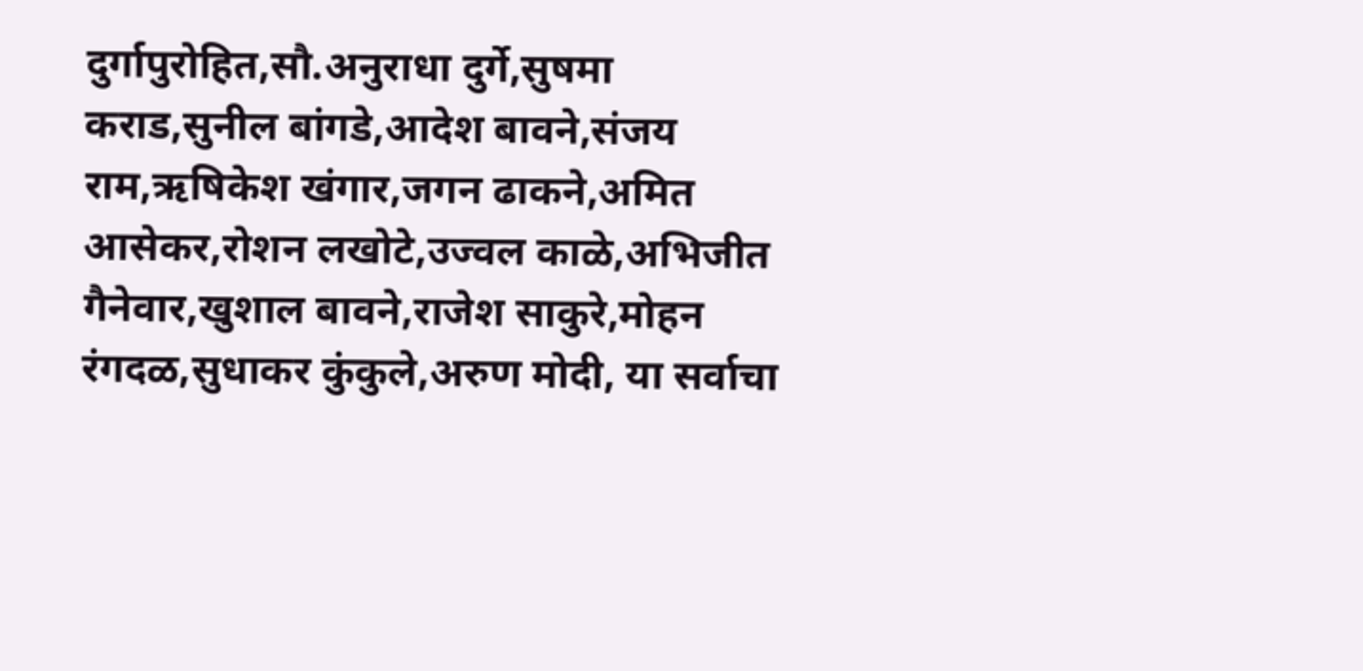दुर्गापुरोहित,सौ.अनुराधा दुर्गे,सुषमा कराड,सुनील बांगडे,आदेश बावने,संजय राम,ऋषिकेश खंगार,जगन ढाकने,अमित आसेकर,रोशन लखोटे,उज्वल काळे,अभिजीत गैनेवार,खुशाल बावने,राजेश साकुरे,मोहन रंगदळ,सुधाकर कुंकुले,अरुण मोदी, या सर्वाचा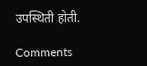उपस्थिती होती.

Comments